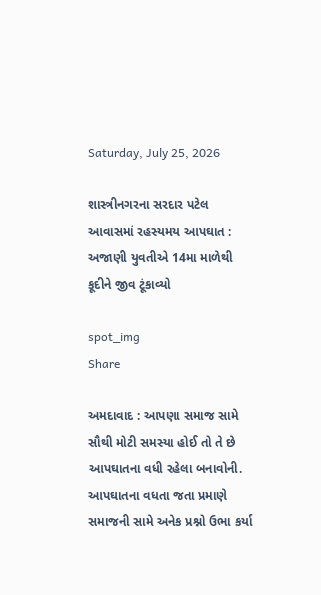Saturday, July 25, 2026

શાસ્ત્રીનગરના સરદાર પટેલ આવાસમાં રહસ્યમય આપઘાત : અજાણી યુવતીએ 14મા માળેથી કૂદીને જીવ ટૂંકાવ્યો

spot_img
Share

અમદાવાદ : આપણા સમાજ સામે સૌથી મોટી સમસ્યા હોઈ તો તે છે આપઘાતના વધી રહેલા બનાવોની. આપઘાતના વધતા જતા પ્રમાણે સમાજની સામે અનેક પ્રશ્નો ઉભા કર્યા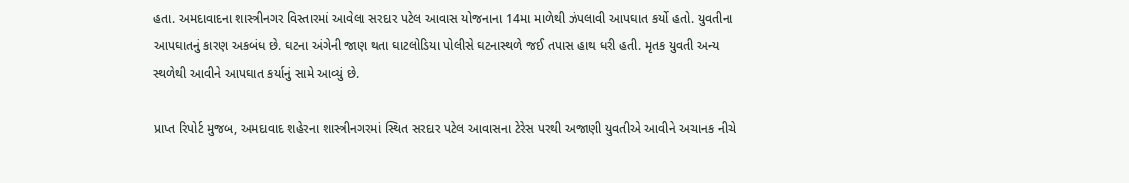હતા. અમદાવાદના શાસ્ત્રીનગર વિસ્તારમાં આવેલા સરદાર પટેલ આવાસ યોજનાના 14મા માળેથી ઝંપલાવી આપઘાત કર્યો હતો. યુવતીના આપઘાતનું કારણ અકબંધ છે. ઘટના અંગેની જાણ થતા ઘાટલોડિયા પોલીસે ઘટનાસ્થળે જઈ તપાસ હાથ ધરી હતી. મૃતક યુવતી અન્ય સ્થળેથી આવીને આપઘાત કર્યાનું સામે આવ્યું છે.

પ્રાપ્ત રિપોર્ટ મુજબ, અમદાવાદ શહેરના શાસ્ત્રીનગરમાં સ્થિત સરદાર પટેલ આવાસના ટેરેસ પરથી અજાણી યુવતીએ આવીને અચાનક નીચે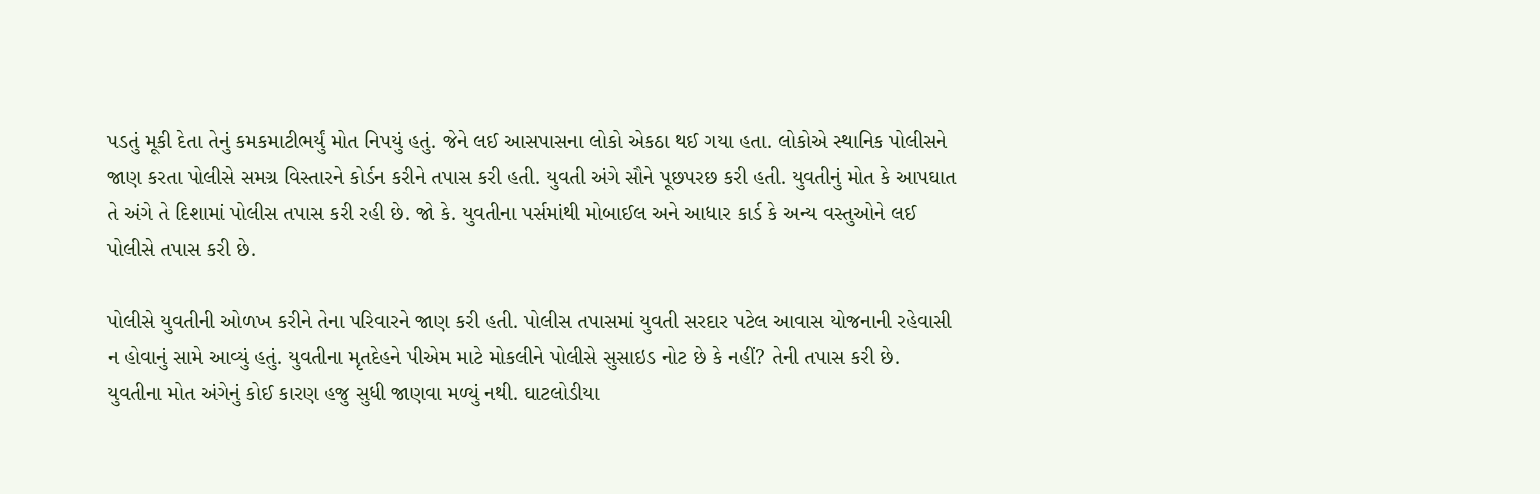પડતું મૂકી દેતા તેનું કમકમાટીભર્યું મોત નિપયું હતું. જેને લઈ આસપાસના લોકો એકઠા થઈ ગયા હતા. લોકોએ સ્થાનિક પોલીસને જાણ કરતા પોલીસે સમગ્ર વિસ્તારને કોર્ડન કરીને તપાસ કરી હતી. યુવતી અંગે સૌને પૂછપરછ કરી હતી. યુવતીનું મોત કે આપઘાત તે અંગે તે દિશામાં પોલીસ તપાસ કરી રહી છે. જો કે. યુવતીના પર્સમાંથી મોબાઈલ અને આધાર કાર્ડ કે અન્ય વસ્તુઓને લઈ પોલીસે તપાસ કરી છે.

પોલીસે યુવતીની ઓળખ કરીને તેના પરિવારને જાણ કરી હતી. પોલીસ તપાસમાં યુવતી સરદાર પટેલ આવાસ યોજનાની રહેવાસી ન હોવાનું સામે આવ્યું હતું. યુવતીના મૃતદેહને પીએમ માટે મોકલીને પોલીસે સુસાઇડ નોટ છે કે નહીં? તેની તપાસ કરી છે. યુવતીના મોત અંગેનું કોઈ કારણ હજુ સુધી જાણવા મળ્યું નથી. ઘાટલોડીયા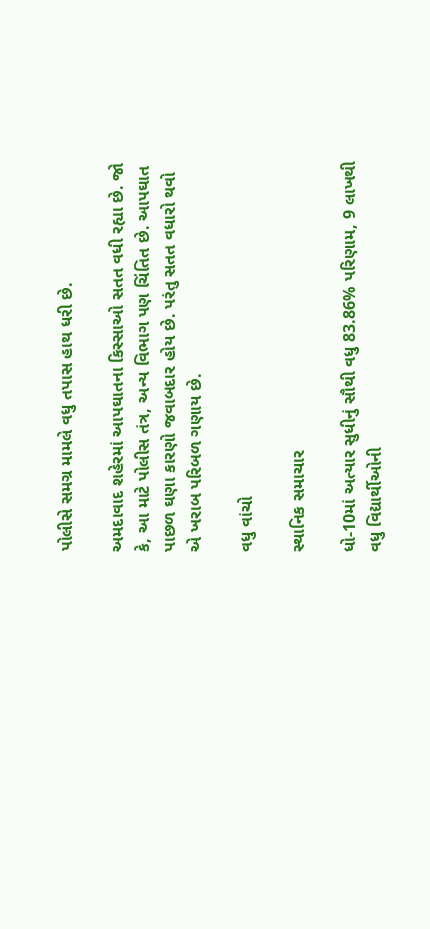પોલીસે સમગ્ર મામલે વધુ તપાસ હાથ ધરી છે.

અમદાવાદ શહેરમાં આપઘાતના કિસ્સાઓ સતત વધી રહ્યા છે. જો કે, આ માટે પોલીસ તંત્ર, અન્ય વિભાગ પણ ચિંતિત છે. આપઘાત પાછળ ઘણા કારણો જવાબદાર હોય છે. પરંતુ સતત વધારો થવો એ ખરાબ પરિબળ ગણાય છે.

વધુ વાંચો

સ્થાનિક સમાચાર

ધો-10માં અત્યાર સુધીનું સૌથી વધુ 83.86% પરિણામ, 9 લાખથી વધુ વિદ્યાર્થીઓની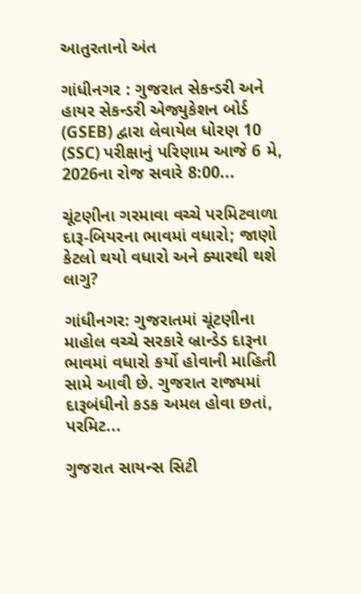આતુરતાનો અંત

ગાંધીનગર : ગુજરાત સેકન્ડરી અને હાયર સેકન્ડરી એજ્યુકેશન બોર્ડ (GSEB) દ્વારા લેવાયેલ ધોરણ 10 (SSC) પરીક્ષાનું પરિણામ આજે 6 મે, 2026ના રોજ સવારે 8:00...

ચૂંટણીના ગરમાવા વચ્ચે પરમિટવાળા દારૂ-બિયરના ભાવમાં વધારો; જાણો કેટલો થયો વધારો અને ક્યારથી થશે લાગુ?

ગાંધીનગર: ગુજરાતમાં ચૂંટણીના માહોલ વચ્ચે સરકારે બ્રાન્ડેડ દારૂના ભાવમાં વધારો કર્યો હોવાની માહિતી સામે આવી છે. ગુજરાત રાજ્યમાં દારૂબંધીનો કડક અમલ હોવા છતાં, પરમિટ...

ગુજરાત સાયન્સ સિટી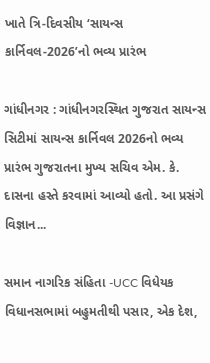ખાતે ત્રિ-દિવસીય ‘સાયન્સ કાર્નિવલ-2026’નો ભવ્ય પ્રારંભ

ગાંધીનગર : ગાંધીનગરસ્થિત ગુજરાત સાયન્સ સિટીમાં સાયન્સ કાર્નિવલ 2026નો ભવ્ય પ્રારંભ ગુજરાતના મુખ્ય સચિવ એમ. કે. દાસના હસ્તે કરવામાં આવ્યો હતો. આ પ્રસંગે વિજ્ઞાન...

સમાન નાગરિક સંહિતા -UCC વિધેયક વિધાનસભામાં બહુમતીથી પસાર, એક દેશ,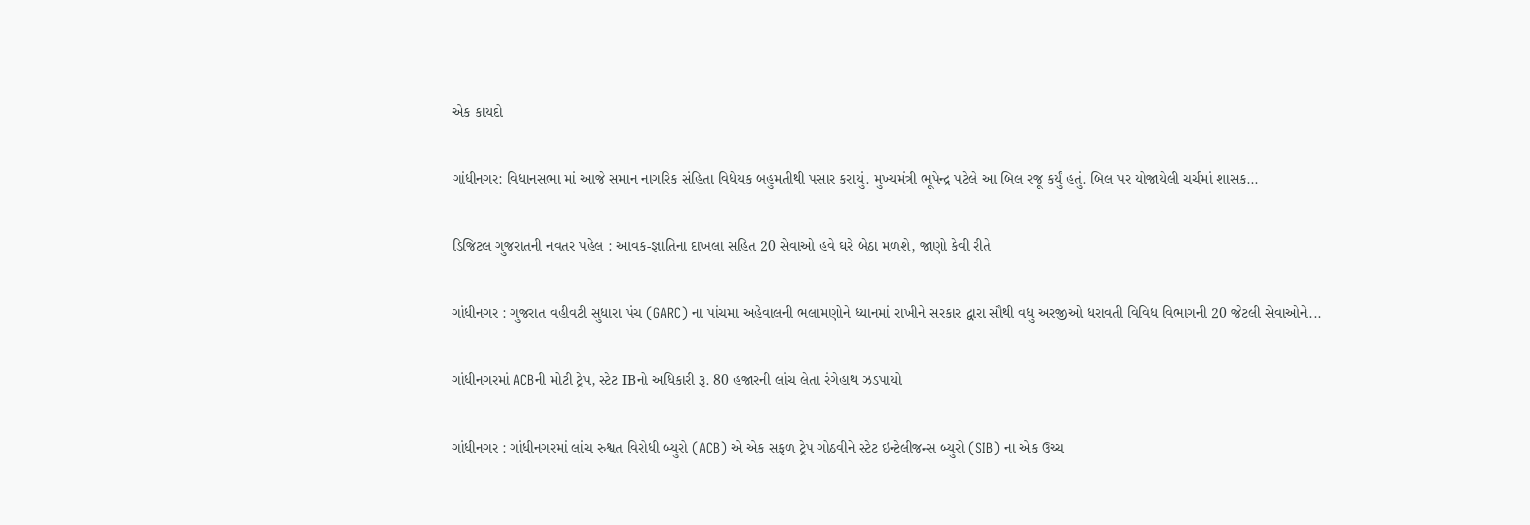એક કાયદો

ગાંધીનગર: વિધાનસભા માં આજે સમાન નાગરિક સંહિતા વિધેયક બહુમતીથી પસાર કરાયું. મુખ્યમંત્રી ભૂપેન્દ્ર પટેલે આ બિલ રજૂ કર્યું હતું. બિલ પર યોજાયેલી ચર્ચમાં શાસક...

ડિજિટલ ગુજરાતની નવતર પહેલ : આવક-જ્ઞાતિના દાખલા સહિત 20 સેવાઓ હવે ઘરે બેઠા મળશે, જાણો કેવી રીતે

ગાંધીનગર : ગુજરાત વહીવટી સુધારા પંચ (GARC) ના પાંચમા અહેવાલની ભલામણોને ધ્યાનમાં રાખીને સરકાર દ્વારા સૌથી વધુ અરજીઓ ધરાવતી વિવિધ વિભાગની 20 જેટલી સેવાઓને...

ગાંધીનગરમાં ACBની મોટી ટ્રેપ, સ્ટેટ IBનો અધિકારી રૂ. 80 હજારની લાંચ લેતા રંગેહાથ ઝડપાયો

ગાંધીનગર : ગાંધીનગરમાં લાંચ રુશ્વત વિરોધી બ્યુરો (ACB) એ એક સફળ ટ્રેપ ગોઠવીને સ્ટેટ ઇન્ટેલીજન્સ બ્યુરો (SIB) ના એક ઉચ્ચ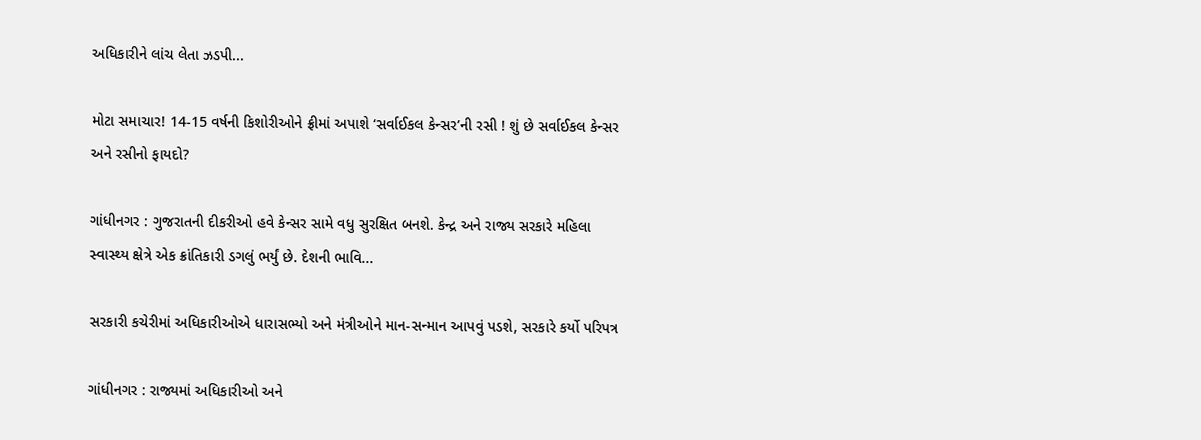અધિકારીને લાંચ લેતા ઝડપી...

મોટા સમાચાર! 14-15 વર્ષની કિશોરીઓને ફ્રીમાં અપાશે ‘સર્વાઈકલ કેન્સર’ની રસી ! શું છે સર્વાઈકલ કેન્સર અને રસીનો ફાયદો?

ગાંધીનગર : ગુજરાતની દીકરીઓ હવે કેન્સર સામે વધુ સુરક્ષિત બનશે. કેન્દ્ર અને રાજ્ય સરકારે મહિલા સ્વાસ્થ્ય ક્ષેત્રે એક ક્રાંતિકારી ડગલું ભર્યું છે. દેશની ભાવિ...

સરકારી કચેરીમાં અધિકારીઓએ ધારાસભ્યો અને મંત્રીઓને માન-સન્માન આપવું પડશે, સરકારે કર્યો પરિપત્ર

ગાંધીનગર : રાજ્યમાં અધિકારીઓ અને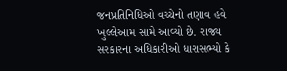જનપ્રતિનિધિઓ વચ્ચેનો તણાવ હવે ખુલ્લેઆમ સામે આવ્યો છે. રાજ્ય સરકારના અધિકારીઓ ધારાસભ્યો કે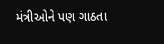મંત્રીઓને પણ ગાઠતા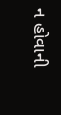ન હોવાની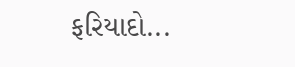ફરિયાદો...